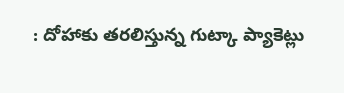: దోహాకు తరలిస్తున్న గుట్కా ప్యాకెట్లు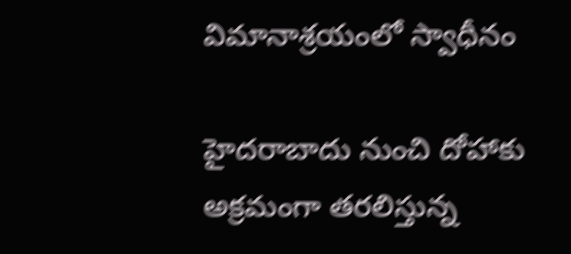విమానాశ్రయంలో స్వాధీనం

హైదరాబాదు నుంచి దోహాకు అక్రమంగా తరలిస్తున్న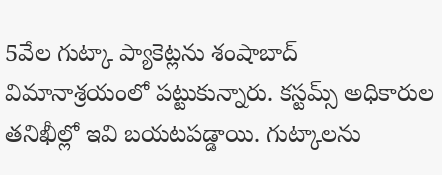5వేల గుట్కా ప్యాకెట్లను శంషాబాద్ విమానాశ్రయంలో పట్టుకున్నారు. కస్టమ్స్ అధికారుల తనిఖీల్లో ఇవి బయటపడ్డాయి. గుట్కాలను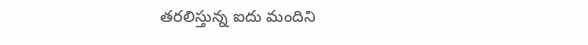తరలిస్తున్న ఐదు మందిని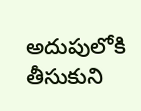అదుపులోకి తీసుకుని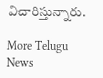విచారిస్తున్నారు.

More Telugu News